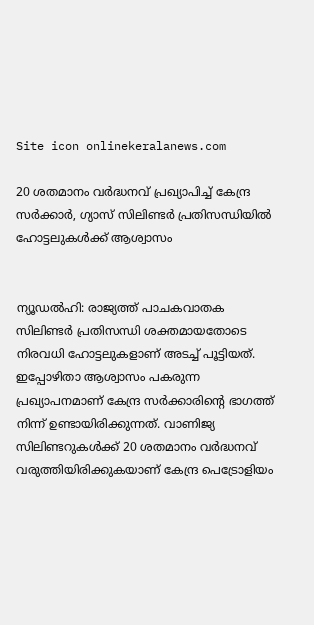Site icon onlinekeralanews.com

20 ശതമാനം വര്‍ദ്ധനവ് പ്രഖ്യാപിച്ച് കേന്ദ്ര സര്‍ക്കാര്‍, ഗ്യാസ് സിലിണ്ടര്‍ പ്രതിസന്ധിയില്‍ ഹോട്ടലുകള്‍ക്ക് ആശ്വാസം


ന്യൂഡല്‍ഹി: രാജ്യത്ത് പാചകവാതക സിലിണ്ടര്‍ പ്രതിസന്ധി ശക്തമായതോടെ നിരവധി ഹോട്ടലുകളാണ് അടച്ച് പൂട്ടിയത്. ഇപ്പോഴിതാ ആശ്വാസം പകരുന്ന പ്രഖ്യാപനമാണ് കേന്ദ്ര സര്‍ക്കാരിന്റെ ഭാഗത്ത് നിന്ന് ഉണ്ടായിരിക്കുന്നത്. വാണിജ്യ സിലിണ്ടറുകള്‍ക്ക് 20 ശതമാനം വര്‍ദ്ധനവ് വരുത്തിയിരിക്കുകയാണ് കേന്ദ്ര പെട്രോളിയം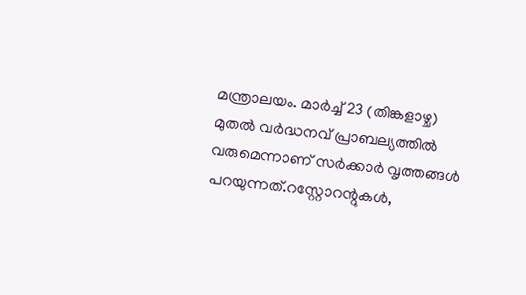മന്ത്രാലയം. മാര്‍ച്ച് 23 (തിങ്കളാഴ്ച) മുതല്‍ വര്‍ദ്ധനവ് പ്രാബല്യത്തില്‍ വരുമെന്നാണ് സര്‍ക്കാര്‍ വൃത്തങ്ങള്‍ പറയുന്നത്.റസ്റ്റോറന്റുകള്‍,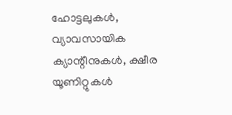ഹോട്ടലുകള്‍, വ്യാവസായിക ക്യാന്റീനുകള്‍, ക്ഷീര യൂണിറ്റുകള്‍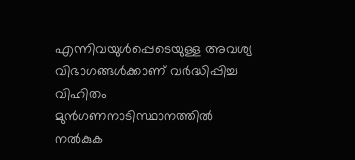എന്നിവയുള്‍പ്പെടെയുള്ള അവശ്യ വിഭാഗങ്ങള്‍ക്കാണ് വര്‍ദ്ധിപ്പിച്ച വിഹിതം മുന്‍ഗണനാടിസ്ഥാനത്തില്‍ നല്‍കുക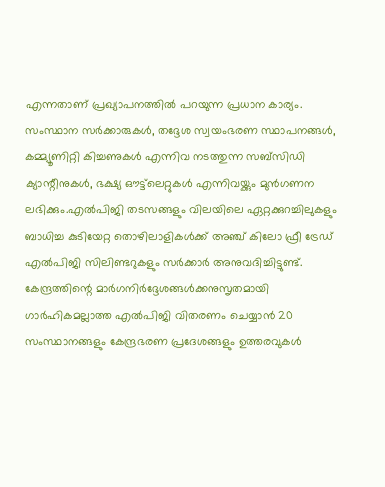എന്നതാണ് പ്രഖ്യാപനത്തില്‍ പറയുന്ന പ്രധാന കാര്യം. സംസ്ഥാന സര്‍ക്കാരുകള്‍, തദ്ദേശ സ്വയംഭരണ സ്ഥാപനങ്ങള്‍, കമ്മ്യൂണിറ്റി കിച്ചണുകള്‍ എന്നിവ നടത്തുന്ന സബ്സിഡി ക്യാന്റീനുകള്‍, ഭക്ഷ്യ ഔട്ട്‌ലെറ്റുകള്‍ എന്നിവയ്ക്കും മുന്‍ഗണന ലഭിക്കും.എല്‍പിജി തടസങ്ങളും വിലയിലെ ഏറ്റക്കുറച്ചിലുകളും ബാധിച്ച കുടിയേറ്റ തൊഴിലാളികള്‍ക്ക് അഞ്ച് കിലോ ഫ്രീ ട്രേഡ് എല്‍പിജി സിലിണ്ടറുകളും സര്‍ക്കാര്‍ അനുവദിച്ചിട്ടുണ്ട്. കേന്ദ്രത്തിന്റെ മാര്‍ഗനിര്‍ദ്ദേശങ്ങള്‍ക്കനുസൃതമായി ഗാര്‍ഹികമല്ലാത്ത എല്‍പിജി വിതരണം ചെയ്യാന്‍ 20 സംസ്ഥാനങ്ങളും കേന്ദ്രഭരണ പ്രദേശങ്ങളും ഉത്തരവുകള്‍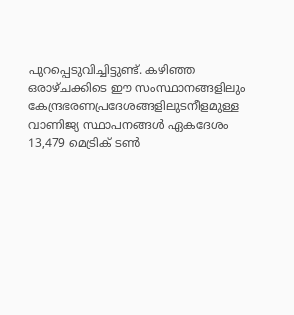പുറപ്പെടുവിച്ചിട്ടുണ്ട്. കഴിഞ്ഞ ഒരാഴ്ചക്കിടെ ഈ സംസ്ഥാനങ്ങളിലും കേന്ദ്രഭരണപ്രദേശങ്ങളിലുടനീളമുള്ള വാണിജ്യ സ്ഥാപനങ്ങള്‍ ഏകദേശം 13,479 മെട്രിക് ടണ്‍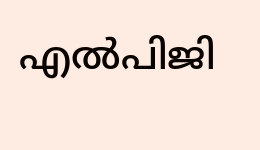എല്‍പിജി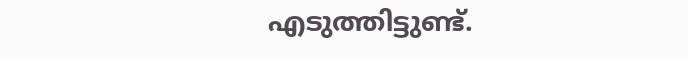എടുത്തിട്ടുണ്ട്.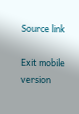Source link

Exit mobile version